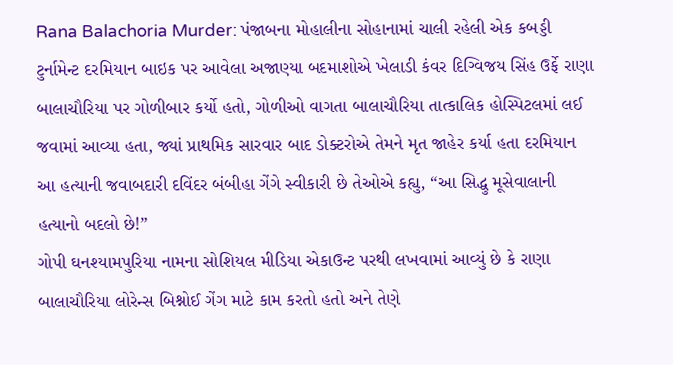Rana Balachoria Murder: પંજાબના મોહાલીના સોહાનામાં ચાલી રહેલી એક કબડ્ડી ટુર્નામેન્ટ દરમિયાન બાઇક પર આવેલા અજાણ્યા બદમાશોએ ખેલાડી કંવર દિગ્વિજય સિંહ ઉર્ફે રાણા બાલાચૌરિયા પર ગોળીબાર કર્યો હતો, ગોળીઓ વાગતા બાલાચૌરિયા તાત્કાલિક હોસ્પિટલમાં લઈ જવામાં આવ્યા હતા, જ્યાં પ્રાથમિક સારવાર બાદ ડોક્ટરોએ તેમને મૃત જાહેર કર્યા હતા દરમિયાન આ હત્યાની જવાબદારી દવિંદર બંબીહા ગેંગે સ્વીકારી છે તેઓએ કહ્યુ, “આ સિદ્ધુ મૂસેવાલાની હત્યાનો બદલો છે!”
ગોપી ઘનશ્યામપુરિયા નામના સોશિયલ મીડિયા એકાઉન્ટ પરથી લખવામાં આવ્યું છે કે રાણા બાલાચૌરિયા લોરેન્સ બિશ્નોઈ ગેંગ માટે કામ કરતો હતો અને તેણે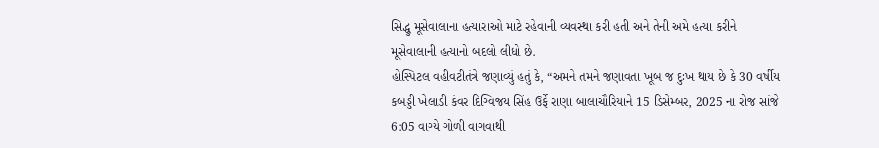સિદ્ધુ મૂસેવાલાના હત્યારાઓ માટે રહેવાની વ્યવસ્થા કરી હતી અને તેની અમે હત્યા કરીને મૂસેવાલાની હત્યાનો બદલો લીધો છે.
હોસ્પિટલ વહીવટીતંત્રે જણાવ્યું હતું કે, “અમને તમને જણાવતા ખૂબ જ દુઃખ થાય છે કે 30 વર્ષીય કબડ્ડી ખેલાડી કંવર દિગ્વિજય સિંહ ઉર્ફે રાણા બાલાચૌરિયાને 15 ડિસેમ્બર, 2025 ના રોજ સાંજે 6:05 વાગ્યે ગોળી વાગવાથી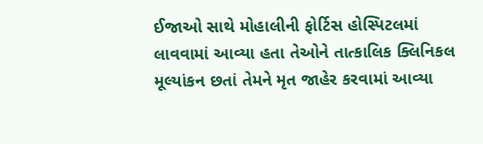ઈજાઓ સાથે મોહાલીની ફોર્ટિસ હોસ્પિટલમાં લાવવામાં આવ્યા હતા તેઓને તાત્કાલિક ક્લિનિકલ મૂલ્યાંકન છતાં તેમને મૃત જાહેર કરવામાં આવ્યા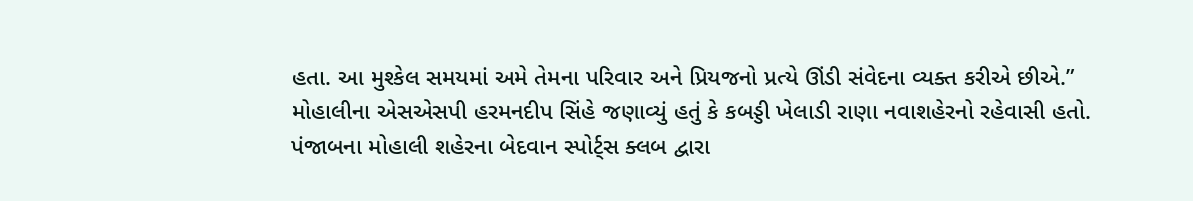હતા. આ મુશ્કેલ સમયમાં અમે તેમના પરિવાર અને પ્રિયજનો પ્રત્યે ઊંડી સંવેદના વ્યક્ત કરીએ છીએ.”
મોહાલીના એસએસપી હરમનદીપ સિંહે જણાવ્યું હતું કે કબડ્ડી ખેલાડી રાણા નવાશહેરનો રહેવાસી હતો.
પંજાબના મોહાલી શહેરના બેદવાન સ્પોર્ટ્સ ક્લબ દ્વારા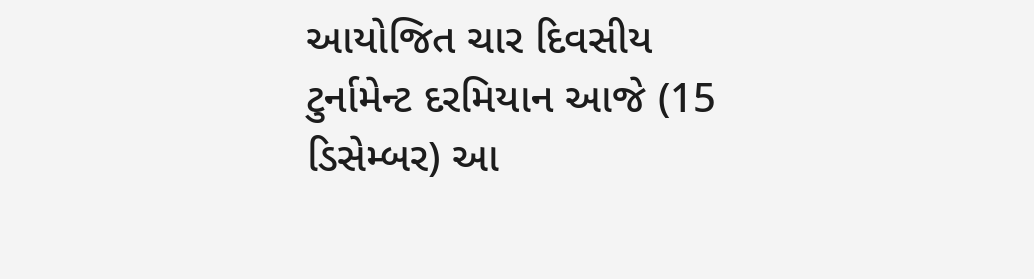આયોજિત ચાર દિવસીય ટુર્નામેન્ટ દરમિયાન આજે (15 ડિસેમ્બર) આ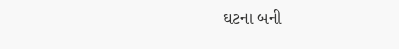ઘટના બની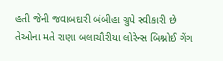હતી જેની જવાબદારી બંબીહા ગ્રુપે સ્વીકારી છે તેઓના મતે રાણા બલાચૌરીયા લોરેન્સ બિશ્નોઈ ગેંગ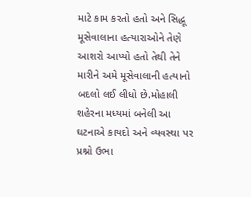માટે કામ કરતો હતો અને સિદ્ધૂ મૂસેવાલાના હત્યારાઓને તેણે આશરો આપ્યો હતો તેથી તેને મારીને અમે મૂસેવાલાની હત્યાનો બદલો લઈ લીધો છે.મોહાલી શહેરના મધ્યમાં બનેલી આ ઘટનાએ કાયદો અને વ્યવસ્થા પર પ્રશ્નો ઉભા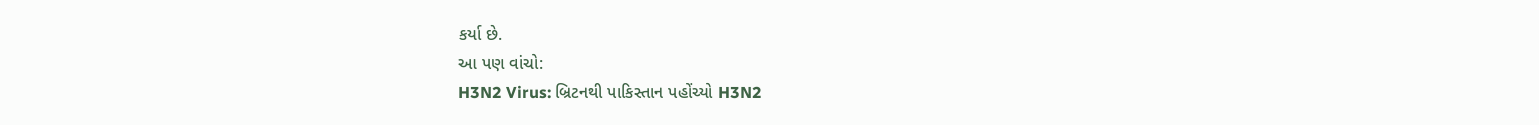કર્યા છે.
આ પણ વાંચો:
H3N2 Virus: બ્રિટનથી પાકિસ્તાન પહોંચ્યો H3N2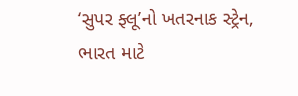‘સુપર ફ્લૂ’નો ખતરનાક સ્ટ્રેન, ભારત માટે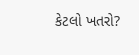કેટલો ખતરો?